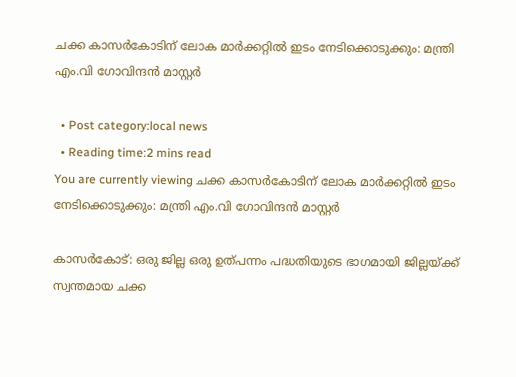ചക്ക കാസര്‍കോടിന് ലോക മാര്‍ക്കറ്റില്‍ ഇടം നേടിക്കൊടുക്കും: മന്ത്രി എം.വി ഗോവിന്ദന്‍ മാസ്റ്റർ

  • Post category:local news
  • Reading time:2 mins read
You are currently viewing ചക്ക കാസര്‍കോടിന് ലോക മാര്‍ക്കറ്റില്‍ ഇടം നേടിക്കൊടുക്കും: മന്ത്രി എം.വി ഗോവിന്ദന്‍ മാസ്റ്റർ

കാസർകോട്: ഒരു ജില്ല ഒരു ഉത്പന്നം പദ്ധതിയുടെ ഭാഗമായി ജില്ലയ്ക്ക് സ്വന്തമായ ചക്ക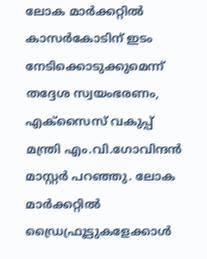ലോക മാര്‍ക്കറ്റില്‍ കാസര്‍കോടിന് ഇടം നേടിക്കൊടുക്കുമെന്ന് തദ്ദേശ സ്വയംഭരണം, എക്‌സൈസ് വകുപ്പ് മന്ത്രി എം.വി.ഗോവിന്ദന്‍ മാസ്റ്റര്‍ പറഞ്ഞു. ലോക മാര്‍ക്കറ്റില്‍ ഡ്രൈഫ്രൂട്ടുകളേക്കാള്‍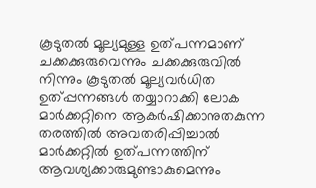കൂടുതല്‍ മൂല്യമുള്ള ഉത്പന്നമാണ് ചക്കക്കുരുവെന്നും ചക്കക്കുരുവില്‍ നിന്നും കൂടുതല്‍ മൂല്യവര്‍ധിത ഉത്പ്പന്നങ്ങള്‍ തയ്യാറാക്കി ലോക മാര്‍ക്കറ്റിനെ ആകര്‍ഷിക്കാനുതകുന്ന തരത്തില്‍ അവതരിപ്പിച്ചാല്‍ മാര്‍ക്കറ്റില്‍ ഉത്പന്നത്തിന് ആവശ്യക്കാരുമുണ്ടാകുമെന്നും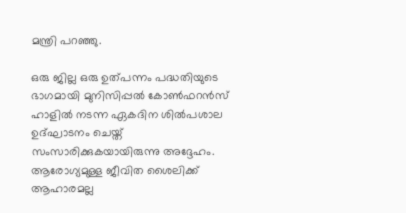മന്ത്രി പറഞ്ഞു.

ഒരു ജില്ല ഒരു ഉത്പന്നം പദ്ധതിയുടെ ഭാഗമായി മുനിസിപ്പല്‍ കോണ്‍ഫറന്‍സ് ഹാളില്‍ നടന്ന ഏകദിന ശില്‍പശാല ഉദ്ഘാടനം ചെയ്ത് സംസാരിക്കുകയായിരുന്നു അദ്ദേഹം. ആരോഗ്യമുള്ള ജീവിത ശൈലിക്ക് ആഹാരമല്ല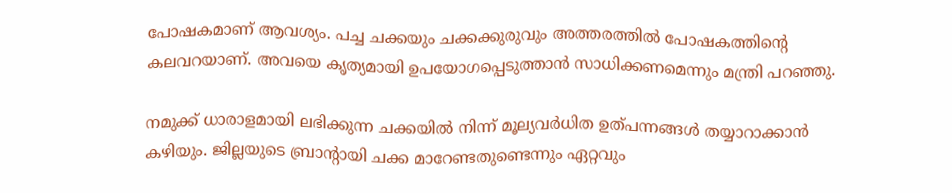പോഷകമാണ് ആവശ്യം. പച്ച ചക്കയും ചക്കക്കുരുവും അത്തരത്തില്‍ പോഷകത്തിൻ്റെ കലവറയാണ്. അവയെ കൃത്യമായി ഉപയോഗപ്പെടുത്താന്‍ സാധിക്കണമെന്നും മന്ത്രി പറഞ്ഞു.

നമുക്ക് ധാരാളമായി ലഭിക്കുന്ന ചക്കയില്‍ നിന്ന് മൂല്യവര്‍ധിത ഉത്പന്നങ്ങള്‍ തയ്യാറാക്കാന്‍ കഴിയും. ജില്ലയുടെ ബ്രാന്റായി ചക്ക മാറേണ്ടതുണ്ടെന്നും ഏറ്റവും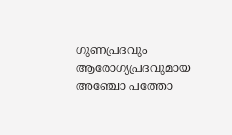ഗുണപ്രദവും ആരോഗ്യപ്രദവുമായ അഞ്ചോ പത്തോ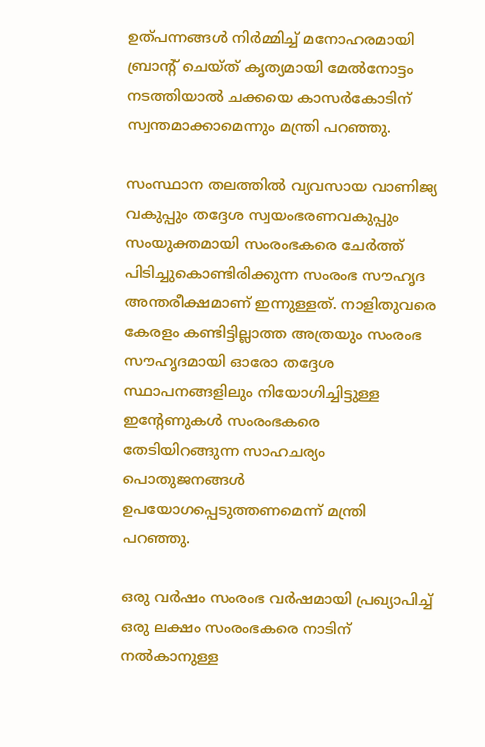ഉത്പന്നങ്ങള്‍ നിര്‍മ്മിച്ച് മനോഹരമായി ബ്രാന്റ് ചെയ്ത് കൃത്യമായി മേല്‍നോട്ടം നടത്തിയാല്‍ ചക്കയെ കാസര്‍കോടിന് സ്വന്തമാക്കാമെന്നും മന്ത്രി പറഞ്ഞു.

സംസ്ഥാന തലത്തില്‍ വ്യവസായ വാണിജ്യ വകുപ്പും തദ്ദേശ സ്വയംഭരണവകുപ്പും സംയുക്തമായി സംരംഭകരെ ചേര്‍ത്ത് പിടിച്ചുകൊണ്ടിരിക്കുന്ന സംരംഭ സൗഹൃദ അന്തരീക്ഷമാണ് ഇന്നുള്ളത്. നാളിതുവരെ കേരളം കണ്ടിട്ടില്ലാത്ത അത്രയും സംരംഭ സൗഹൃദമായി ഓരോ തദ്ദേശ സ്ഥാപനങ്ങളിലും നിയോഗിച്ചിട്ടുള്ള ഇന്റേണുകള്‍ സംരംഭകരെ തേടിയിറങ്ങുന്ന സാഹചര്യം പൊതുജനങ്ങള്‍ ഉപയോഗപ്പെടുത്തണമെന്ന് മന്ത്രി പറഞ്ഞു.

ഒരു വര്‍ഷം സംരംഭ വര്‍ഷമായി പ്രഖ്യാപിച്ച് ഒരു ലക്ഷം സംരംഭകരെ നാടിന് നല്‍കാനുള്ള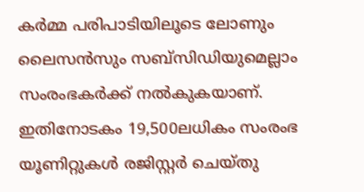കര്‍മ്മ പരിപാടിയിലൂടെ ലോണും ലൈസന്‍സും സബ്‌സിഡിയുമെല്ലാം സംരംഭകര്‍ക്ക് നല്‍കുകയാണ്. ഇതിനോടകം 19,500ലധികം സംരംഭ യൂണിറ്റുകള്‍ രജിസ്റ്റര്‍ ചെയ്തു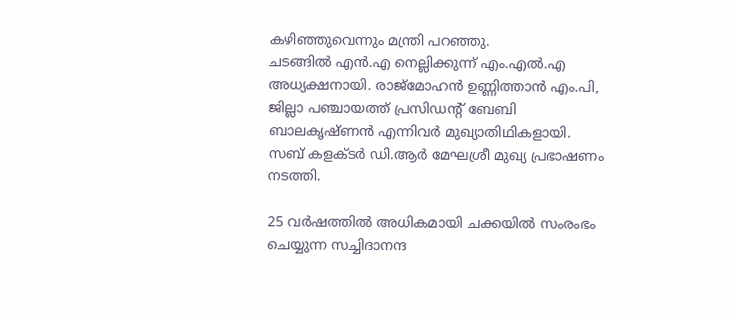കഴിഞ്ഞുവെന്നും മന്ത്രി പറഞ്ഞു.
ചടങ്ങില്‍ എന്‍.എ നെല്ലിക്കുന്ന് എം.എല്‍.എ അധ്യക്ഷനായി. രാജ്‌മോഹന്‍ ഉണ്ണിത്താന്‍ എം.പി, ജില്ലാ പഞ്ചായത്ത് പ്രസിഡന്റ് ബേബി ബാലകൃഷ്ണന്‍ എന്നിവര്‍ മുഖ്യാതിഥികളായി. സബ് കളക്ടര്‍ ഡി.ആര്‍ മേഘശ്രീ മുഖ്യ പ്രഭാഷണം നടത്തി.

25 വര്‍ഷത്തില്‍ അധികമായി ചക്കയില്‍ സംരംഭം ചെയ്യുന്ന സച്ചിദാനന്ദ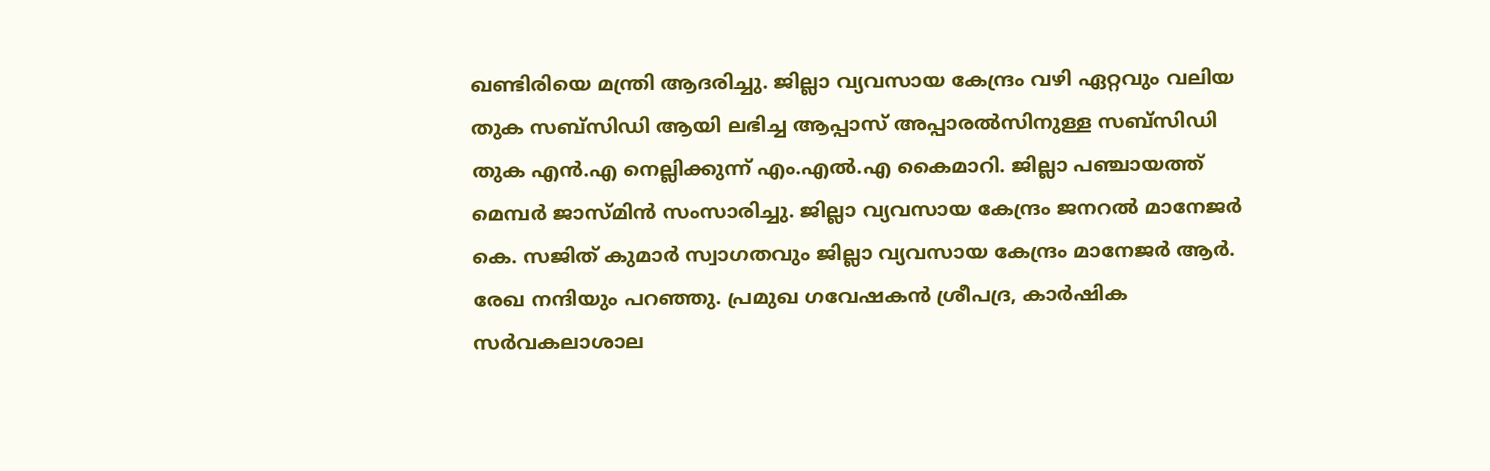ഖണ്ടിരിയെ മന്ത്രി ആദരിച്ചു. ജില്ലാ വ്യവസായ കേന്ദ്രം വഴി ഏറ്റവും വലിയ തുക സബ്‌സിഡി ആയി ലഭിച്ച ആപ്പാസ് അപ്പാരല്‍സിനുള്ള സബ്‌സിഡി തുക എന്‍.എ നെല്ലിക്കുന്ന് എം.എല്‍.എ കൈമാറി. ജില്ലാ പഞ്ചായത്ത് മെമ്പര്‍ ജാസ്മിന്‍ സംസാരിച്ചു. ജില്ലാ വ്യവസായ കേന്ദ്രം ജനറല്‍ മാനേജര്‍ കെ. സജിത് കുമാര്‍ സ്വാഗതവും ജില്ലാ വ്യവസായ കേന്ദ്രം മാനേജര്‍ ആര്‍. രേഖ നന്ദിയും പറഞ്ഞു. പ്രമുഖ ഗവേഷകന്‍ ശ്രീപദ്ര, കാര്‍ഷിക സര്‍വകലാശാല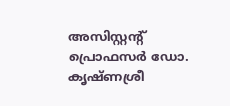അസിസ്റ്റന്റ് പ്രൊഫസര്‍ ഡോ. കൃഷ്ണശ്രീ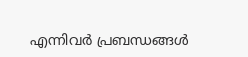എന്നിവര്‍ പ്രബന്ധങ്ങള്‍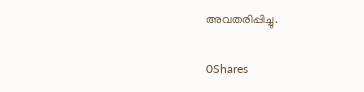അവതരിപ്പിച്ചു.

0Shares